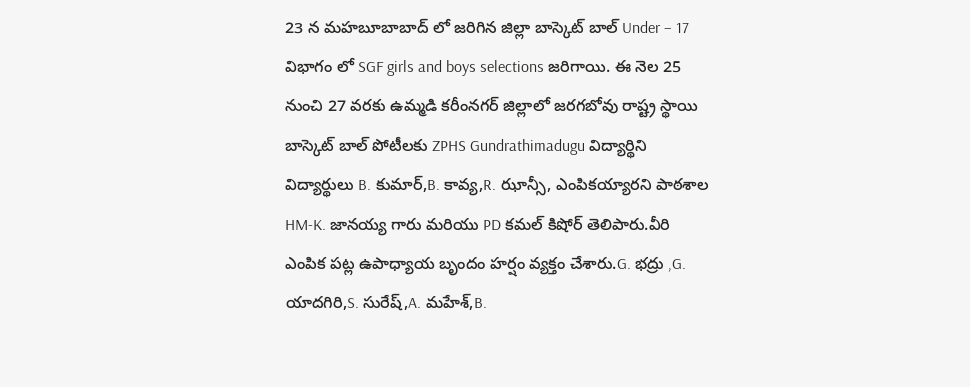23 న మహబూబాబాద్ లో జరిగిన జిల్లా బాస్కెట్ బాల్ Under – 17 విభాగం లో SGF girls and boys selections జరిగాయి. ఈ నెల 25 నుంచి 27 వరకు ఉమ్మడి కరీంనగర్ జిల్లాలో జరగబోవు రాష్ట్ర స్థాయి బాస్కెట్ బాల్ పోటీలకు ZPHS Gundrathimadugu విద్యార్థిని విద్యార్థులు B. కుమార్,B. కావ్య,R. ఝాన్సీ, ఎంపికయ్యారని పాఠశాల HM-K. జానయ్య గారు మరియు PD కమల్ కిషోర్ తెలిపారు.వీరి ఎంపిక పట్ల ఉపాధ్యాయ బృందం హర్షం వ్యక్తం చేశారు.G. భద్రు ,G. యాదగిరి,S. సురేష్,A. మహేశ్,B.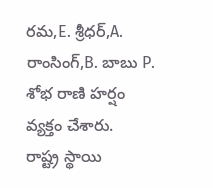రమ,E. శ్రీధర్,A. రాంసింగ్,B. బాబు P. శోభ రాణి హర్షం వ్యక్తం చేశారు.
రాష్ట్ర స్థాయి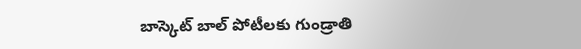బాస్కెట్ బాల్ పోటీలకు గుండ్రాతి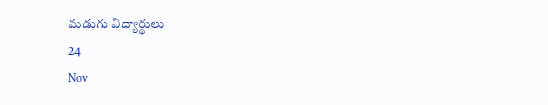మడుగు విద్యార్థులు
24
Nov